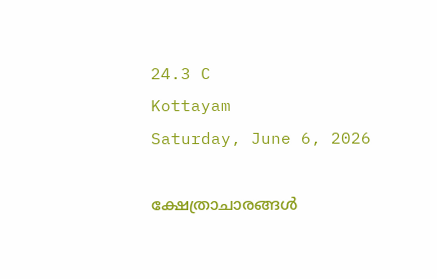24.3 C
Kottayam
Saturday, June 6, 2026

ക്ഷേത്രാചാരങ്ങള്‍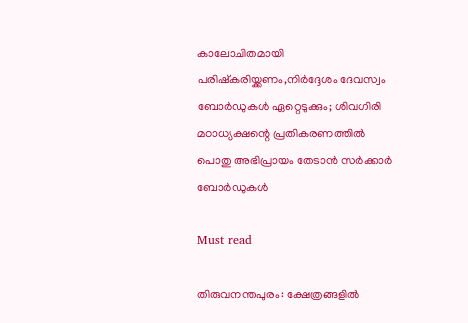കാലോചിതമായി പരിഷ്‌കരിയ്ക്കണം,നിര്‍ദ്ദേശം ദേവസ്വം ബോര്‍ഡുകള്‍ ഏറ്റെടുക്കും; ശിവഗിരി മഠാധ്യക്ഷന്റെ പ്രതികരണത്തില്‍ പൊതു അഭിപ്രായം തേടാന്‍ സര്‍ക്കാര്‍ ബോര്‍ഡുകള്‍

Must read

തിരുവനന്തപുരം: ക്ഷേത്രങ്ങളില്‍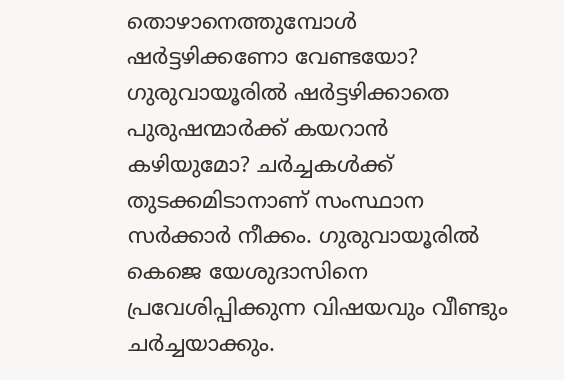തൊഴാനെത്തുമ്പോള്‍ ഷര്‍ട്ടഴിക്കണോ വേണ്ടയോ? ഗുരുവായൂരില്‍ ഷര്‍ട്ടഴിക്കാതെ പുരുഷന്മാര്‍ക്ക് കയറാന്‍ കഴിയുമോ? ചര്‍ച്ചകള്‍ക്ക് തുടക്കമിടാനാണ് സംസ്ഥാന സര്‍ക്കാര്‍ നീക്കം. ഗുരുവായൂരില്‍ കെജെ യേശുദാസിനെ പ്രവേശിപ്പിക്കുന്ന വിഷയവും വീണ്ടും ചര്‍ച്ചയാക്കും.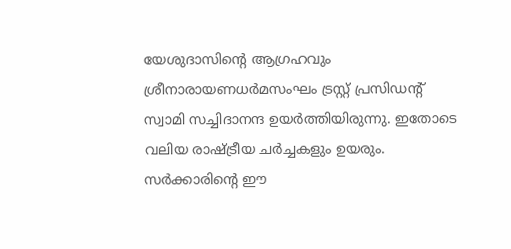യേശുദാസിന്റെ ആഗ്രഹവും ശ്രീനാരായണധര്‍മസംഘം ട്രസ്റ്റ് പ്രസിഡന്റ് സ്വാമി സച്ചിദാനന്ദ ഉയര്‍ത്തിയിരുന്നു. ഇതോടെ വലിയ രാഷ്ട്രീയ ചര്‍ച്ചകളും ഉയരും. സര്‍ക്കാരിന്റെ ഈ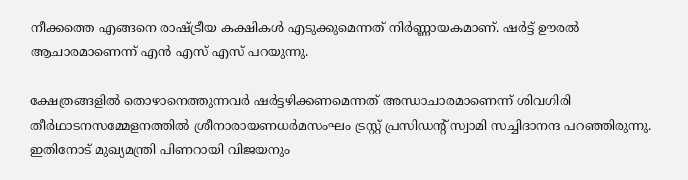നീക്കത്തെ എങ്ങനെ രാഷ്ട്രീയ കക്ഷികള്‍ എടുക്കുമെന്നത് നിര്‍ണ്ണായകമാണ്. ഷര്‍ട്ട് ഊരല്‍ ആചാരമാണെന്ന് എന്‍ എസ് എസ് പറയുന്നു.

ക്ഷേത്രങ്ങളില്‍ തൊഴാനെത്തുന്നവര്‍ ഷര്‍ട്ടഴിക്കണമെന്നത് അന്ധാചാരമാണെന്ന് ശിവഗിരി തീര്‍ഥാടനസമ്മേളനത്തില്‍ ശ്രീനാരായണധര്‍മസംഘം ട്രസ്റ്റ് പ്രസിഡന്റ് സ്വാമി സച്ചിദാനന്ദ പറഞ്ഞിരുന്നു. ഇതിനോട് മുഖ്യമന്ത്രി പിണറായി വിജയനും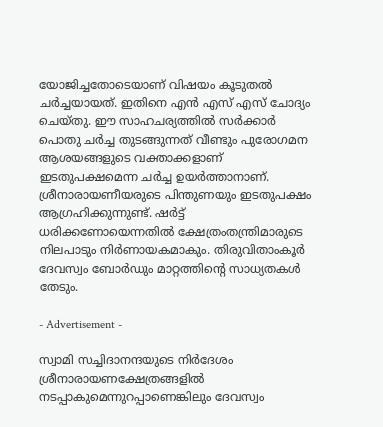യോജിച്ചതോടെയാണ് വിഷയം കൂടുതല്‍ ചര്‍ച്ചയായത്. ഇതിനെ എന്‍ എസ് എസ് ചോദ്യം ചെയ്തു. ഈ സാഹചര്യത്തില്‍ സര്‍ക്കാര്‍ പൊതു ചര്‍ച്ച തുടങ്ങുന്നത് വീണ്ടും പുരോഗമന ആശയങ്ങളുടെ വക്താക്കളാണ് ഇടതുപക്ഷമെന്ന ചര്‍ച്ച ഉയര്‍ത്താനാണ്. ശ്രീനാരായണീയരുടെ പിന്തുണയും ഇടതുപക്ഷം ആഗ്രഹിക്കുന്നുണ്ട്. ഷര്‍ട്ട് ധരിക്കണോയെന്നതില്‍ ക്ഷേത്രംതന്ത്രിമാരുടെ നിലപാടും നിര്‍ണായകമാകും. തിരുവിതാംകൂര്‍ ദേവസ്വം ബോര്‍ഡും മാറ്റത്തിന്റെ സാധ്യതകള്‍ തേടും.

- Advertisement -

സ്വാമി സച്ചിദാനന്ദയുടെ നിര്‍ദേശം ശ്രീനാരായണക്ഷേത്രങ്ങളില്‍ നടപ്പാകുമെന്നുറപ്പാണെങ്കിലും ദേവസ്വം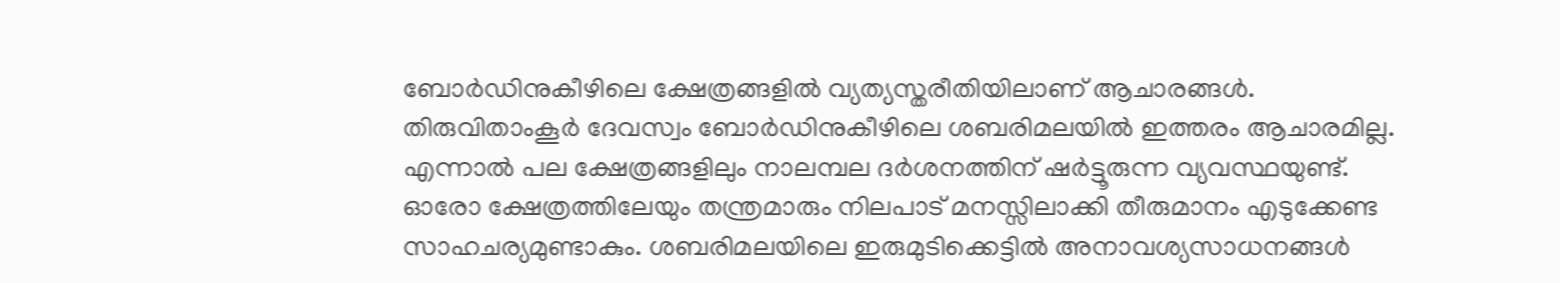ബോര്‍ഡിനുകീഴിലെ ക്ഷേത്രങ്ങളില്‍ വ്യത്യസ്തരീതിയിലാണ് ആചാരങ്ങള്‍. തിരുവിതാംകൂര്‍ ദേവസ്വം ബോര്‍ഡിനുകീഴിലെ ശബരിമലയില്‍ ഇത്തരം ആചാരമില്ല. എന്നാല്‍ പല ക്ഷേത്രങ്ങളിലും നാലമ്പല ദര്‍ശനത്തിന് ഷര്‍ട്ടൂരുന്ന വ്യവസ്ഥയുണ്ട്. ഓരോ ക്ഷേത്രത്തിലേയും തന്ത്രമാരും നിലപാട് മനസ്സിലാക്കി തീരുമാനം എടുക്കേണ്ട സാഹചര്യമുണ്ടാകും. ശബരിമലയിലെ ഇരുമുടിക്കെട്ടില്‍ അനാവശ്യസാധനങ്ങള്‍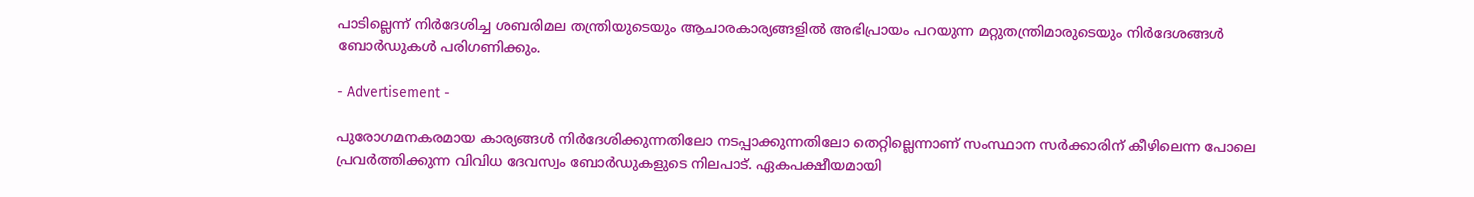പാടില്ലെന്ന് നിര്‍ദേശിച്ച ശബരിമല തന്ത്രിയുടെയും ആചാരകാര്യങ്ങളില്‍ അഭിപ്രായം പറയുന്ന മറ്റുതന്ത്രിമാരുടെയും നിര്‍ദേശങ്ങള്‍ ബോര്‍ഡുകള്‍ പരിഗണിക്കും.

- Advertisement -

പുരോഗമനകരമായ കാര്യങ്ങള്‍ നിര്‍ദേശിക്കുന്നതിലോ നടപ്പാക്കുന്നതിലോ തെറ്റില്ലെന്നാണ് സംസ്ഥാന സര്‍ക്കാരിന് കീഴിലെന്ന പോലെ പ്രവര്‍ത്തിക്കുന്ന വിവിധ ദേവസ്വം ബോര്‍ഡുകളുടെ നിലപാട്. ഏകപക്ഷീയമായി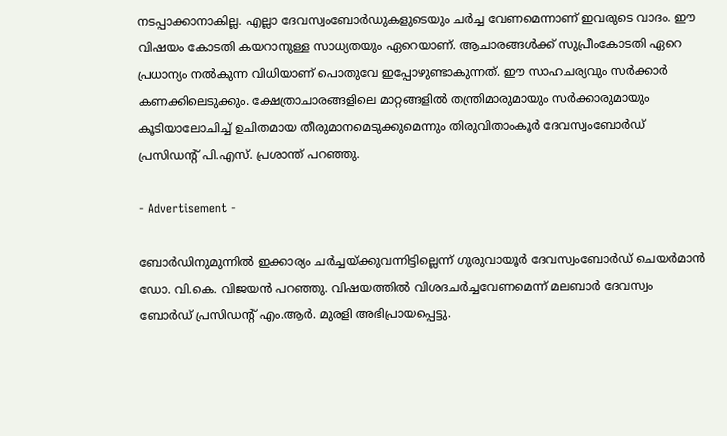നടപ്പാക്കാനാകില്ല. എല്ലാ ദേവസ്വംബോര്‍ഡുകളുടെയും ചര്‍ച്ച വേണമെന്നാണ് ഇവരുടെ വാദം. ഈ വിഷയം കോടതി കയറാനുള്ള സാധ്യതയും ഏറെയാണ്. ആചാരങ്ങള്‍ക്ക് സുപ്രീംകോടതി ഏറെ പ്രധാന്യം നല്‍കുന്ന വിധിയാണ് പൊതുവേ ഇപ്പോഴുണ്ടാകുന്നത്. ഈ സാഹചര്യവും സര്‍ക്കാര്‍ കണക്കിലെടുക്കും. ക്ഷേത്രാചാരങ്ങളിലെ മാറ്റങ്ങളില്‍ തന്ത്രിമാരുമായും സര്‍ക്കാരുമായും കൂടിയാലോചിച്ച് ഉചിതമായ തീരുമാനമെടുക്കുമെന്നും തിരുവിതാംകൂര്‍ ദേവസ്വംബോര്‍ഡ് പ്രസിഡന്റ് പി.എസ്. പ്രശാന്ത് പറഞ്ഞു.

- Advertisement -

ബോര്‍ഡിനുമുന്നില്‍ ഇക്കാര്യം ചര്‍ച്ചയ്ക്കുവന്നിട്ടില്ലെന്ന് ഗുരുവായൂര്‍ ദേവസ്വംബോര്‍ഡ് ചെയര്‍മാന്‍ ഡോ. വി.കെ. വിജയന്‍ പറഞ്ഞു. വിഷയത്തില്‍ വിശദചര്‍ച്ചവേണമെന്ന് മലബാര്‍ ദേവസ്വം ബോര്‍ഡ് പ്രസിഡന്റ് എം.ആര്‍. മുരളി അഭിപ്രായപ്പെട്ടു.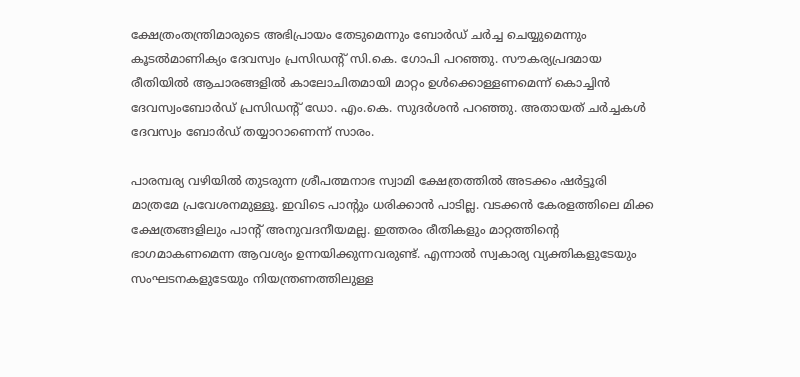ക്ഷേത്രംതന്ത്രിമാരുടെ അഭിപ്രായം തേടുമെന്നും ബോര്‍ഡ് ചര്‍ച്ച ചെയ്യുമെന്നും കൂടല്‍മാണിക്യം ദേവസ്വം പ്രസിഡന്റ് സി.കെ. ഗോപി പറഞ്ഞു. സൗകര്യപ്രദമായ രീതിയില്‍ ആചാരങ്ങളില്‍ കാലോചിതമായി മാറ്റം ഉള്‍ക്കൊള്ളണമെന്ന് കൊച്ചിന്‍ ദേവസ്വംബോര്‍ഡ് പ്രസിഡന്റ് ഡോ. എം.കെ. സുദര്‍ശന്‍ പറഞ്ഞു. അതായത് ചര്‍ച്ചകള്‍ ദേവസ്വം ബോര്‍ഡ് തയ്യാറാണെന്ന് സാരം.

പാരമ്പര്യ വഴിയില്‍ തുടരുന്ന ശ്രീപത്മനാഭ സ്വാമി ക്ഷേത്രത്തില്‍ അടക്കം ഷര്‍ട്ടൂരി മാത്രമേ പ്രവേശനമുള്ളൂ. ഇവിടെ പാന്റും ധരിക്കാന്‍ പാടില്ല. വടക്കന്‍ കേരളത്തിലെ മിക്ക ക്ഷേത്രങ്ങളിലും പാന്റ് അനുവദനീയമല്ല. ഇത്തരം രീതികളും മാറ്റത്തിന്റെ ഭാഗമാകണമെന്ന ആവശ്യം ഉന്നയിക്കുന്നവരുണ്ട്. എന്നാല്‍ സ്വകാര്യ വ്യക്തികളുടേയും സംഘടനകളുടേയും നിയന്ത്രണത്തിലുള്ള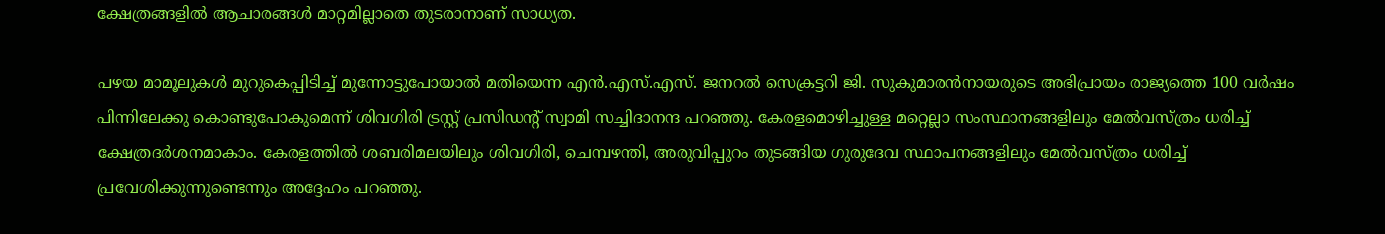ക്ഷേത്രങ്ങളില്‍ ആചാരങ്ങള്‍ മാറ്റമില്ലാതെ തുടരാനാണ് സാധ്യത.

പഴയ മാമൂലുകള്‍ മുറുകെപ്പിടിച്ച് മുന്നോട്ടുപോയാല്‍ മതിയെന്ന എന്‍.എസ്.എസ്. ജനറല്‍ സെക്രട്ടറി ജി. സുകുമാരന്‍നായരുടെ അഭിപ്രായം രാജ്യത്തെ 100 വര്‍ഷം പിന്നിലേക്കു കൊണ്ടുപോകുമെന്ന് ശിവഗിരി ട്രസ്റ്റ് പ്രസിഡന്റ് സ്വാമി സച്ചിദാനന്ദ പറഞ്ഞു. കേരളമൊഴിച്ചുള്ള മറ്റെല്ലാ സംസ്ഥാനങ്ങളിലും മേല്‍വസ്ത്രം ധരിച്ച് ക്ഷേത്രദര്‍ശനമാകാം. കേരളത്തില്‍ ശബരിമലയിലും ശിവഗിരി, ചെമ്പഴന്തി, അരുവിപ്പുറം തുടങ്ങിയ ഗുരുദേവ സ്ഥാപനങ്ങളിലും മേല്‍വസ്ത്രം ധരിച്ച് പ്രവേശിക്കുന്നുണ്ടെന്നും അദ്ദേഹം പറഞ്ഞു.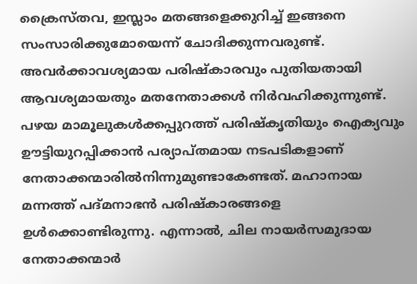ക്രൈസ്തവ, ഇസ്ലാം മതങ്ങളെക്കുറിച്ച് ഇങ്ങനെ സംസാരിക്കുമോയെന്ന് ചോദിക്കുന്നവരുണ്ട്. അവര്‍ക്കാവശ്യമായ പരിഷ്‌കാരവും പുതിയതായി ആവശ്യമായതും മതനേതാക്കള്‍ നിര്‍വഹിക്കുന്നുണ്ട്. പഴയ മാമൂലുകള്‍ക്കപ്പുറത്ത് പരിഷ്‌കൃതിയും ഐക്യവും ഊട്ടിയുറപ്പിക്കാന്‍ പര്യാപ്തമായ നടപടികളാണ് നേതാക്കന്മാരില്‍നിന്നുമുണ്ടാകേണ്ടത്. മഹാനായ മന്നത്ത് പദ്മനാഭന്‍ പരിഷ്‌കാരങ്ങളെ ഉള്‍ക്കൊണ്ടിരുന്നു. എന്നാല്‍, ചില നായര്‍സമുദായ നേതാക്കന്മാര്‍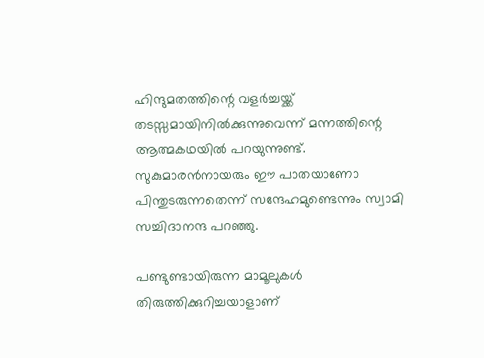ഹിന്ദുമതത്തിന്റെ വളര്‍ച്ചയ്ക്ക് തടസ്സമായിനില്‍ക്കുന്നുവെന്ന് മന്നത്തിന്റെ ആത്മകഥയില്‍ പറയുന്നുണ്ട്. സുകുമാരന്‍നായരും ഈ പാതയാണോ പിന്തുടരുന്നതെന്ന് സന്ദേഹമുണ്ടെന്നും സ്വാമി സച്ചിദാനന്ദ പറഞ്ഞു.

പണ്ടുണ്ടായിരുന്ന മാമൂലുകള്‍ തിരുത്തിക്കുറിച്ചയാളാണ്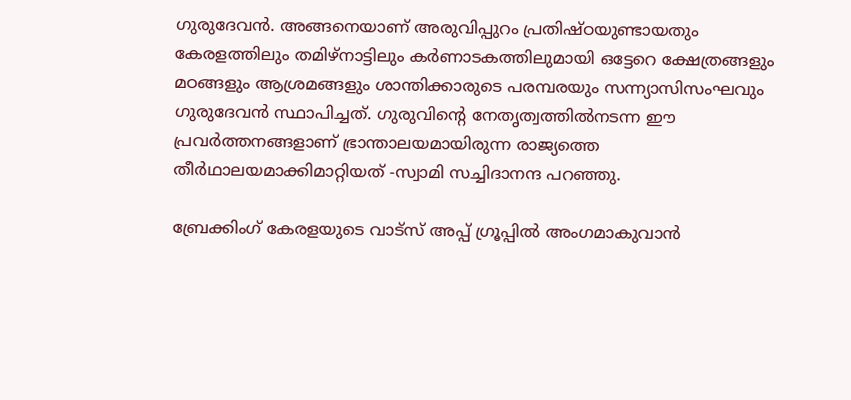ഗുരുദേവന്‍. അങ്ങനെയാണ് അരുവിപ്പുറം പ്രതിഷ്ഠയുണ്ടായതും കേരളത്തിലും തമിഴ്നാട്ടിലും കര്‍ണാടകത്തിലുമായി ഒട്ടേറെ ക്ഷേത്രങ്ങളും മഠങ്ങളും ആശ്രമങ്ങളും ശാന്തിക്കാരുടെ പരമ്പരയും സന്ന്യാസിസംഘവും ഗുരുദേവന്‍ സ്ഥാപിച്ചത്. ഗുരുവിന്റെ നേതൃത്വത്തില്‍നടന്ന ഈ പ്രവര്‍ത്തനങ്ങളാണ് ഭ്രാന്താലയമായിരുന്ന രാജ്യത്തെ തീര്‍ഥാലയമാക്കിമാറ്റിയത് -സ്വാമി സച്ചിദാനന്ദ പറഞ്ഞു.

ബ്രേക്കിംഗ് കേരളയുടെ വാട്സ് അപ്പ് ഗ്രൂപ്പിൽ അംഗമാകുവാൻ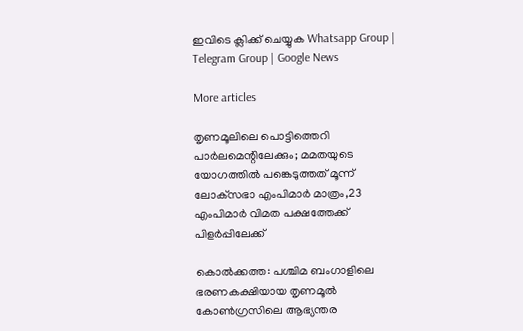ഇവിടെ ക്ലിക്ക് ചെയ്യുക Whatsapp Group | Telegram Group | Google News

More articles

തൃണമൂലിലെ പൊട്ടിത്തെറി പാർലമെന്റിലേക്കും; മമതയുടെ യോഗത്തിൽ പങ്കെടുത്തത് മൂന്ന് ലോക്‌സഭാ എംപിമാർ മാത്രം,23 എംപിമാർ വിമത പക്ഷത്തേക്ക് പിളർപ്പിലേക്ക്

കൊൽക്കത്ത: പശ്ചിമ ബംഗാളിലെ ഭരണകക്ഷിയായ തൃണമൂൽ കോൺഗ്രസിലെ ആഭ്യന്തര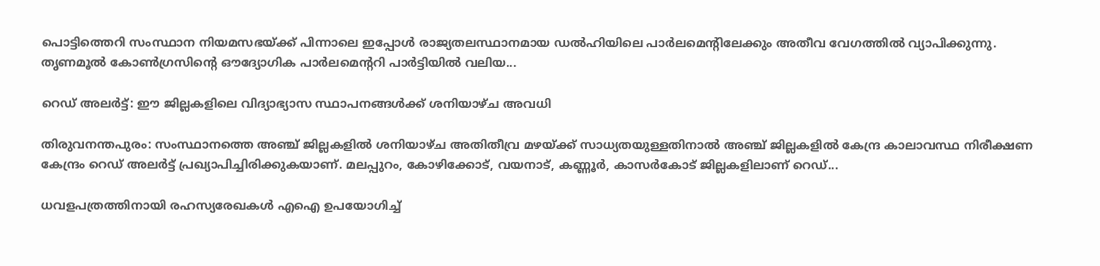പൊട്ടിത്തെറി സംസ്ഥാന നിയമസഭയ്ക്ക് പിന്നാലെ ഇപ്പോൾ രാജ്യതലസ്ഥാനമായ ഡൽഹിയിലെ പാർലമെന്റിലേക്കും അതീവ വേഗത്തിൽ വ്യാപിക്കുന്നു. തൃണമൂൽ കോൺഗ്രസിന്റെ ഔദ്യോഗിക പാർലമെന്ററി പാർട്ടിയിൽ വലിയ...

റെഡ് അലർട്ട്: ഈ ജില്ലകളിലെ വിദ്യാഭ്യാസ സ്ഥാപനങ്ങൾക്ക് ശനിയാഴ്ച അവധി

തിരുവനന്തപുരം: സംസ്ഥാനത്തെ അഞ്ച് ജില്ലകളിൽ ശനിയാഴ്ച അതിതീവ്ര മഴയ്ക്ക് സാധ്യതയുള്ളതിനാൽ അഞ്ച് ജില്ലകളിൽ കേന്ദ്ര കാലാവസ്ഥ നിരീക്ഷണ കേന്ദ്രം റെഡ് അലർട്ട് പ്രഖ്യാപിച്ചിരിക്കുകയാണ്. മലപ്പുറം, കോഴിക്കോട്, വയനാട്, കണ്ണൂർ, കാസർകോട് ജില്ലകളിലാണ് റെഡ്...

ധവളപത്രത്തിനായി രഹസ്യരേഖകൾ എഐ ഉപയോഗിച്ച്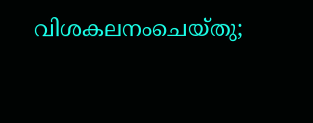വിശകലനംചെയ്തു;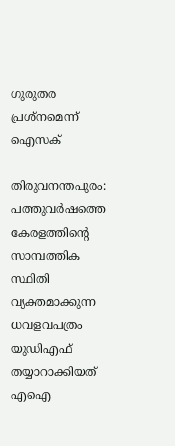ഗുരുതര പ്രശ്‌നമെന്ന് ഐസക്

തിരുവനന്തപുരം: പത്തുവർഷത്തെ കേരളത്തിന്റെ സാമ്പത്തിക സ്ഥിതി വ്യക്തമാക്കുന്ന ധവളവപത്രം യുഡിഎഫ് തയ്യാറാക്കിയത് എഐ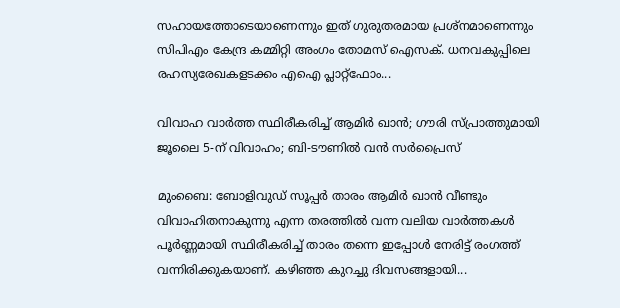സഹായത്തോടെയാണെന്നും ഇത് ഗുരുതരമായ പ്രശ്‌നമാണെന്നും സിപിഎം കേന്ദ്ര കമ്മിറ്റി അംഗം തോമസ് ഐസക്. ധനവകുപ്പിലെ രഹസ്യരേഖകളടക്കം എഐ പ്ലാറ്റ്‌ഫോം...

വിവാഹ വാർത്ത സ്ഥിരീകരിച്ച് ആമിർ ഖാൻ; ഗൗരി സ്പ്രാത്തുമായി ജൂലൈ 5-ന് വിവാഹം; ബി-ടൗണിൽ വൻ സർപ്രൈസ്

മുംബൈ: ബോളിവുഡ് സൂപ്പർ താരം ആമിർ ഖാൻ വീണ്ടും വിവാഹിതനാകുന്നു എന്ന തരത്തിൽ വന്ന വലിയ വാർത്തകൾ പൂർണ്ണമായി സ്ഥിരീകരിച്ച് താരം തന്നെ ഇപ്പോൾ നേരിട്ട് രംഗത്ത് വന്നിരിക്കുകയാണ്. കഴിഞ്ഞ കുറച്ചു ദിവസങ്ങളായി...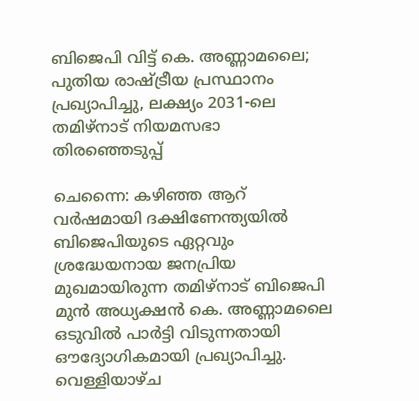ബിജെപി വിട്ട് കെ. അണ്ണാമലൈ; പുതിയ രാഷ്ട്രീയ പ്രസ്ഥാനം പ്രഖ്യാപിച്ചു, ലക്ഷ്യം 2031-ലെ തമിഴ്‌നാട് നിയമസഭാ തിരഞ്ഞെടുപ്പ്

ചെന്നൈ: കഴിഞ്ഞ ആറ് വർഷമായി ദക്ഷിണേന്ത്യയിൽ ബിജെപിയുടെ ഏറ്റവും ശ്രദ്ധേയനായ ജനപ്രിയ മുഖമായിരുന്ന തമിഴ്‌നാട് ബിജെപി മുൻ അധ്യക്ഷൻ കെ. അണ്ണാമലൈ ഒടുവിൽ പാർട്ടി വിടുന്നതായി ഔദ്യോഗികമായി പ്രഖ്യാപിച്ചു. വെള്ളിയാഴ്ച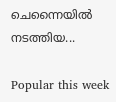ചെന്നൈയിൽ നടത്തിയ...

Popular this week